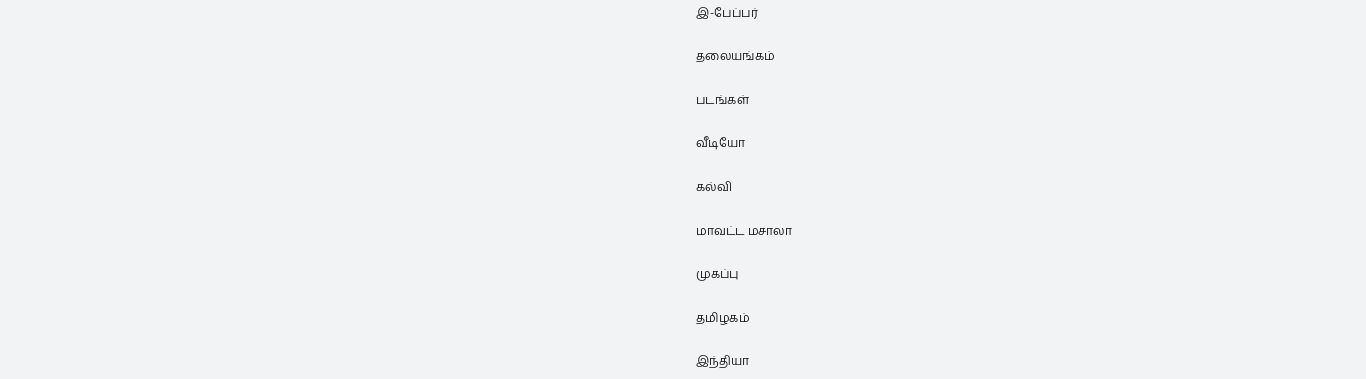இ-பேப்பர்

தலையங்கம்

படங்கள்

வீடியோ

கல்வி

மாவட்ட மசாலா

முகப்பு

தமிழகம்

இந்தியா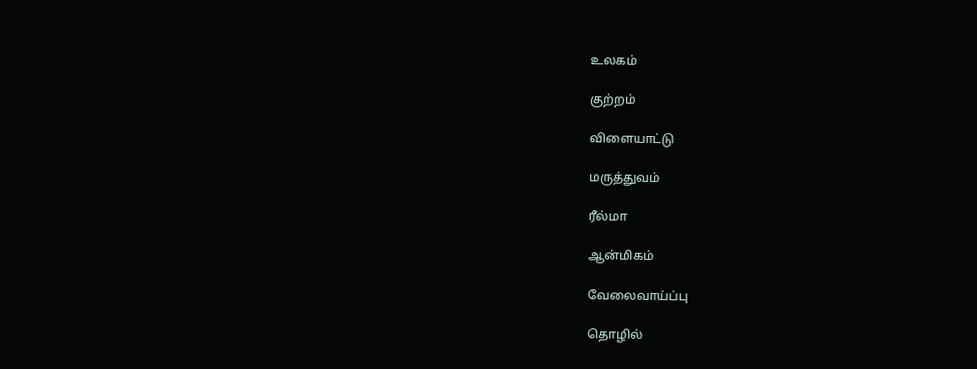உலகம்

குற்றம்

விளையாட்டு

மருத்துவம்

ரீல்மா

ஆன்மிகம்

வேலைவாய்ப்பு

தொழில்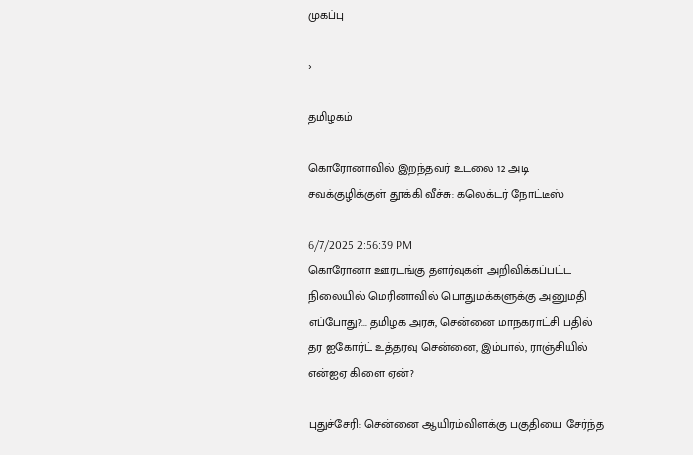முகப்பு

›

தமிழகம்

கொரோனாவில் இறந்தவர் உடலை 12 அடி சவக்குழிக்குள் தூக்கி வீச்சு: கலெக்டர் நோட்டீஸ்

6/7/2025 2:56:39 PM
கொரோனா ஊரடங்கு தளர்வுகள் அறிவிக்கப்பட்ட நிலையில் மெரினாவில் பொதுமக்களுக்கு அனுமதி எப்போது?... தமிழக அரசு, சென்னை மாநகராட்சி பதில் தர ஐகோர்ட் உத்தரவு சென்னை, இம்பால், ராஞ்சியில் என்ஐஏ கிளை ஏன்?

புதுச்சேரி: சென்னை ஆயிரம்விளக்கு பகுதியை சேர்ந்த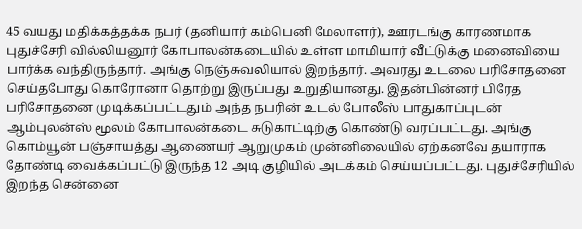45 வயது மதிக்கத்தக்க நபர் (தனியார் கம்பெனி மேலாளர்), ஊரடங்கு காரணமாக புதுச்சேரி வில்லியனூர் கோபாலன்கடையில் உள்ள மாமியார் வீட்டுக்கு மனைவியை பார்க்க வந்திருந்தார். அங்கு நெஞ்சுவலியால் இறந்தார். அவரது உடலை பரிசோதனை செய்தபோது கொரோனா தொற்று இருப்பது உறுதியானது. இதன்பின்னர் பிரேத பரிசோதனை முடிக்கப்பட்டதும் அந்த நபரின் உடல் போலீஸ் பாதுகாப்புடன் ஆம்புலன்ஸ் மூலம் கோபாலன்கடை சுடுகாட்டிற்கு கொண்டு வரப்பட்டது. அங்கு கொம்யூன் பஞ்சாயத்து ஆணையர் ஆறுமுகம் முன்னிலையில் ஏற்கனவே தயாராக தோண்டி வைக்கப்பட்டு இருந்த 12 அடி குழியில் அடக்கம் செய்யப்பட்டது. புதுச்சேரியில் இறந்த சென்னை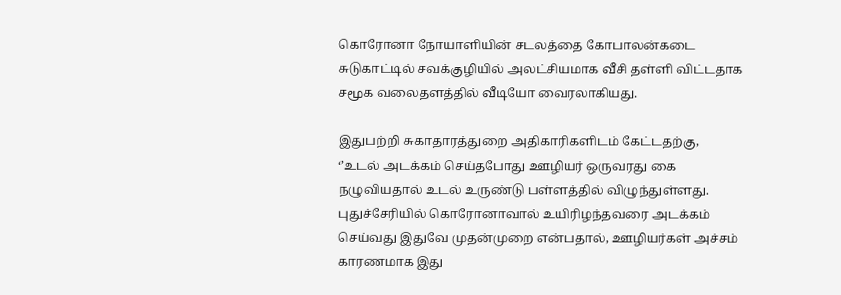கொரோனா நோயாளியின் சடலத்தை கோபாலன்கடை சுடுகாட்டில் சவக்குழியில் அலட்சியமாக வீசி தள்ளி விட்டதாக சமூக வலைதளத்தில் வீடியோ வைரலாகியது.

இதுபற்றி சுகாதாரத்துறை அதிகாரிகளிடம் கேட்டதற்கு, ‘’உடல் அடக்கம் செய்தபோது ஊழியர் ஒருவரது கை நழுவியதால் உடல் உருண்டு பள்ளத்தில் விழுந்துள்ளது. புதுச்சேரியில் கொரோனாவால் உயிரிழந்தவரை அடக்கம் செய்வது இதுவே முதன்முறை என்பதால், ஊழியர்கள் அச்சம் காரணமாக இது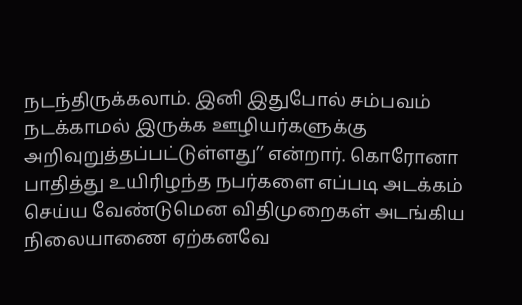நடந்திருக்கலாம். இனி இதுபோல் சம்பவம் நடக்காமல் இருக்க ஊழியர்களுக்கு அறிவுறுத்தப்பட்டுள்ளது’’ என்றார். கொரோனா பாதித்து உயிரிழந்த நபர்களை எப்படி அடக்கம் செய்ய வேண்டுமென விதிமுறைகள் அடங்கிய நிலையாணை ஏற்கனவே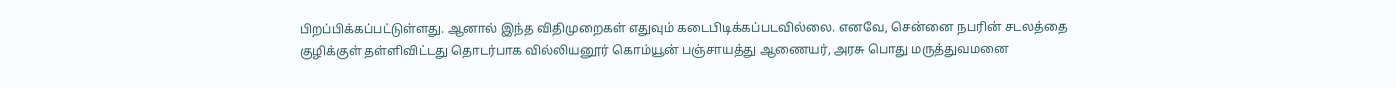பிறப்பிக்கப்பட்டுள்ளது. ஆனால் இந்த விதிமுறைகள் எதுவும் கடைபிடிக்கப்படவில்லை. எனவே, சென்னை நபரின் சடலத்தை குழிக்குள் தள்ளிவிட்டது தொடர்பாக வில்லியனூர் கொம்யூன் பஞ்சாயத்து ஆணையர், அரசு பொது மருத்துவமனை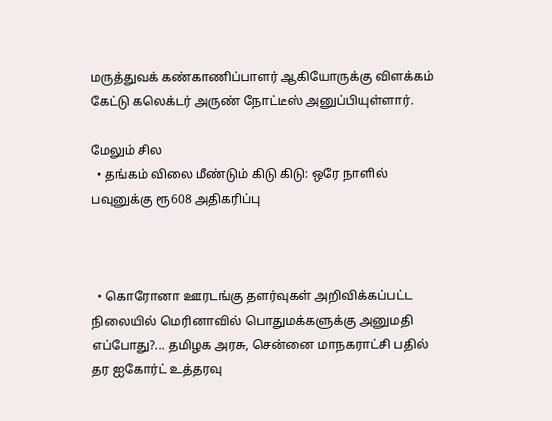மருத்துவக் கண்காணிப்பாளர் ஆகியோருக்கு விளக்கம் கேட்டு கலெக்டர் அருண் நோட்டீஸ் அனுப்பியுள்ளார்.

மேலும் சில
  • தங்கம் விலை மீண்டும் கிடு கிடு: ஒரே நாளில் பவுனுக்கு ரூ608 அதிகரிப்பு



  • கொரோனா ஊரடங்கு தளர்வுகள் அறிவிக்கப்பட்ட நிலையில் மெரினாவில் பொதுமக்களுக்கு அனுமதி எப்போது?... தமிழக அரசு, சென்னை மாநகராட்சி பதில் தர ஐகோர்ட் உத்தரவு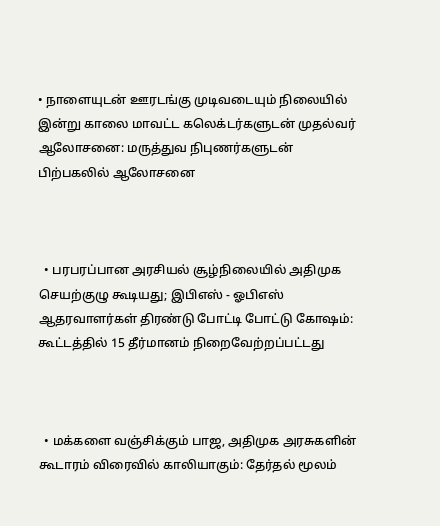• நாளையுடன் ஊரடங்கு முடிவடையும் நிலையில் இன்று காலை மாவட்ட கலெக்டர்களுடன் முதல்வர் ஆலோசனை: மருத்துவ நிபுணர்களுடன் பிற்பகலில் ஆலோசனை



  • பரபரப்பான அரசியல் சூழ்நிலையில் அதிமுக செயற்குழு கூடியது; இபிஎஸ் - ஓபிஎஸ் ஆதரவாளர்கள் திரண்டு போட்டி போட்டு கோஷம்: கூட்டத்தில் 15 தீர்மானம் நிறைவேற்றப்பட்டது



  • மக்களை வஞ்சிக்கும் பாஜ, அதிமுக அரசுகளின் கூடாரம் விரைவில் காலியாகும்: தேர்தல் மூலம்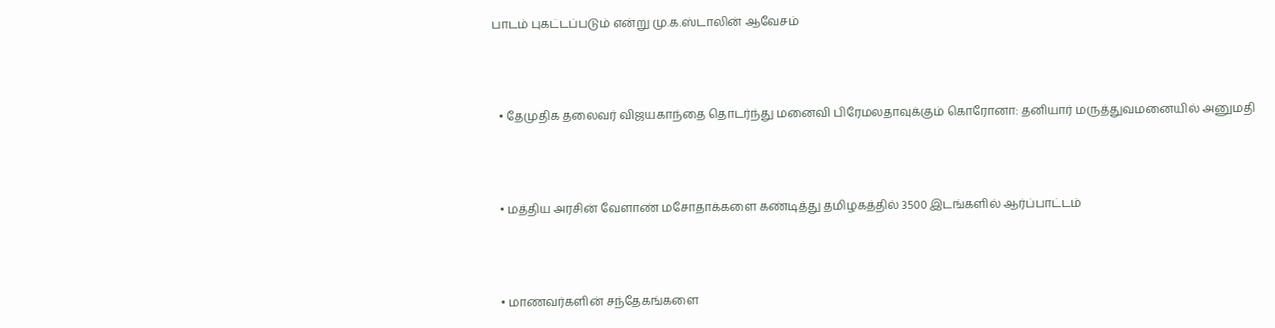பாடம் புகட்டப்படும் என்று மு.க.ஸ்டாலின் ஆவேசம்



  • தேமுதிக தலைவர் விஜயகாந்தை தொடர்ந்து மனைவி பிரேமலதாவுக்கும் கொரோனா: தனியார் மருத்துவமனையில் அனுமதி



  • மத்திய அரசின் வேளாண் மசோதாக்களை கண்டித்து தமிழகத்தில் 3500 இடங்களில் ஆர்ப்பாட்டம்



  • மாணவர்களின் சந்தேகங்களை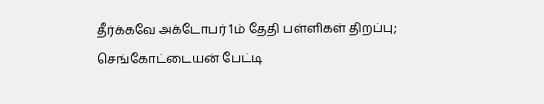தீர்க்கவே அக்டோபர் 1ம் தேதி பள்ளிகள் திறப்பு; செங்கோட்டையன் பேட்டி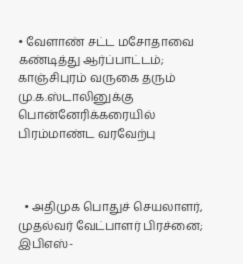• வேளாண் சட்ட மசோதாவை கண்டித்து ஆர்ப்பாட்டம்; காஞ்சிபுரம் வருகை தரும் மு.க.ஸ்டாலினுக்கு பொன்னேரிக்கரையில் பிரம்மாண்ட வரவேற்பு



  • அதிமுக பொதுச் செயலாளர், முதல்வர் வேட்பாளர் பிரச்னை; இபிஎஸ்-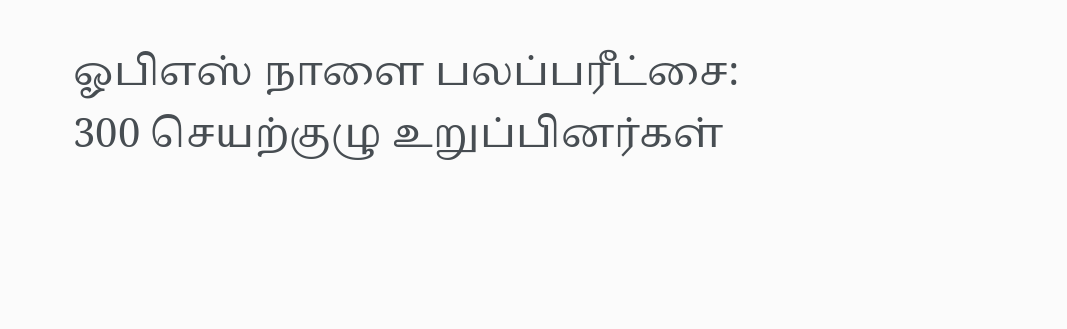ஓபிஎஸ் நாளை பலப்பரீட்சை: 300 செயற்குழு உறுப்பினர்கள்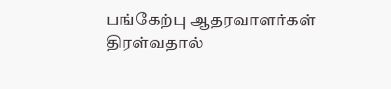பங்கேற்பு ஆதரவாளர்கள் திரள்வதால்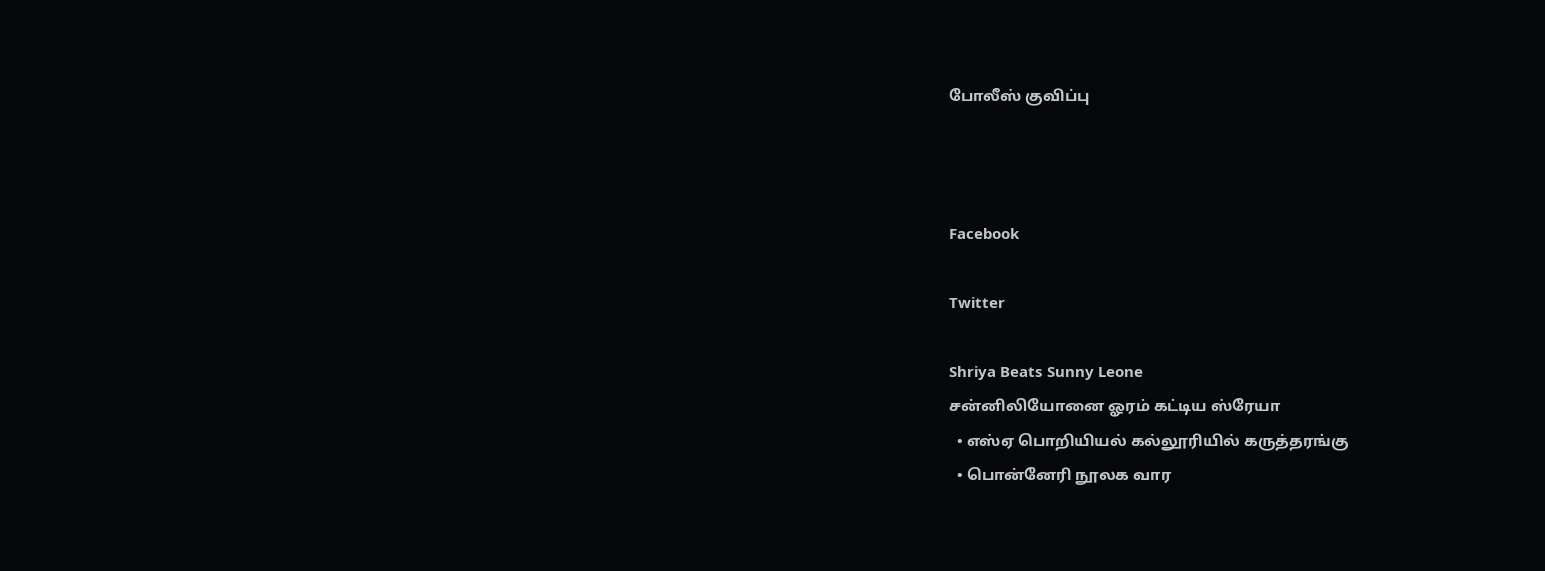போலீஸ் குவிப்பு



Facebook

Twitter

Shriya Beats Sunny Leone
சன்னிலியோனை ஓரம் கட்டிய ஸ்ரேயா
  • எஸ்ஏ பொறியியல் கல்லூரியில் கருத்தரங்கு
  • பொன்னேரி நூலக வார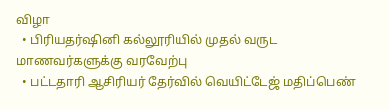விழா
  • பிரியதர்ஷினி கல்லூரியில் முதல் வருட மாணவர்களுக்கு வரவேற்பு
  • பட்டதாரி ஆசிரியர் தேர்வில் வெயிட்டேஜ் மதிப்பெண்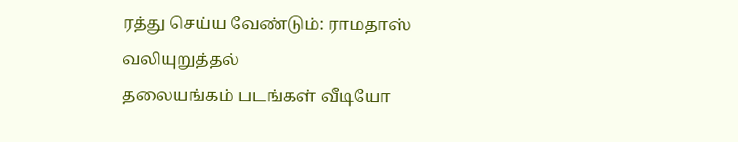ரத்து செய்ய வேண்டும்: ராமதாஸ் வலியுறுத்தல்
தலையங்கம் படங்கள் வீடியோ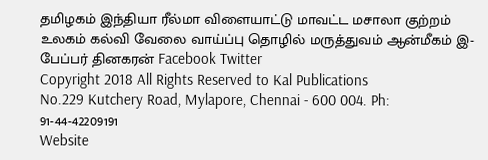தமிழகம் இந்தியா ரீல்மா விளையாட்டு மாவட்ட மசாலா குற்றம் உலகம் கல்வி வேலை வாய்ப்பு தொழில் மருத்துவம் ஆன்மீகம் இ-பேப்பர் தினகரன் Facebook Twitter
Copyright 2018 All Rights Reserved to Kal Publications
No.229 Kutchery Road, Mylapore, Chennai - 600 004. Ph: 91-44-42209191
Website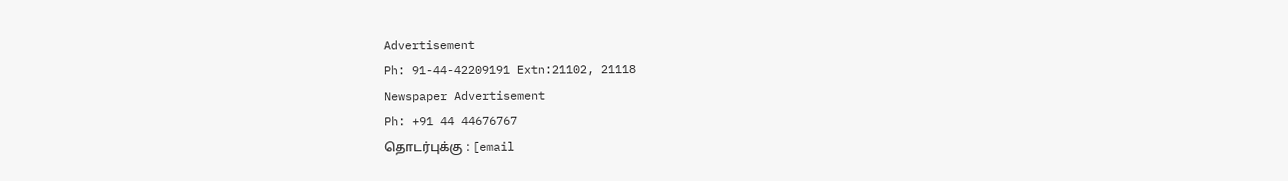Advertisement
Ph: 91-44-42209191 Extn:21102, 21118
Newspaper Advertisement
Ph: +91 44 44676767
தொடர்புக்கு : [email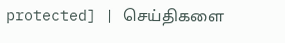protected] | செய்திகளை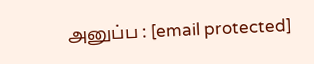அனுப்ப : [email protected]